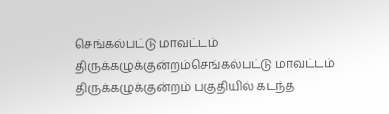செங்கல்பட்டு மாவட்டம் திருக்கழுக்குன்றம்செங்கல்பட்டு மாவட்டம் திருக்கழுக்குன்றம் பகுதியில் கடந்த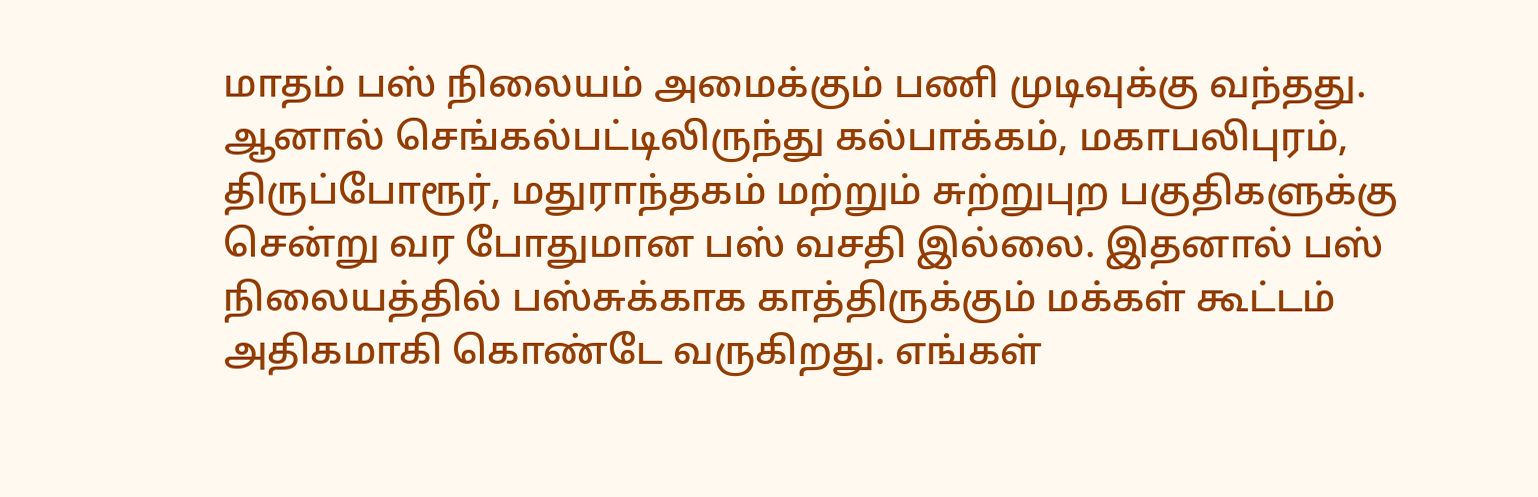மாதம் பஸ் நிலையம் அமைக்கும் பணி முடிவுக்கு வந்தது. ஆனால் செங்கல்பட்டிலிருந்து கல்பாக்கம், மகாபலிபுரம், திருப்போரூர், மதுராந்தகம் மற்றும் சுற்றுபுற பகுதிகளுக்கு சென்று வர போதுமான பஸ் வசதி இல்லை. இதனால் பஸ் நிலையத்தில் பஸ்சுக்காக காத்திருக்கும் மக்கள் கூட்டம் அதிகமாகி கொண்டே வருகிறது. எங்கள்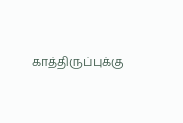காத்திருப்புக்கு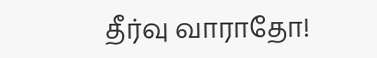தீர்வு வாராதோ!